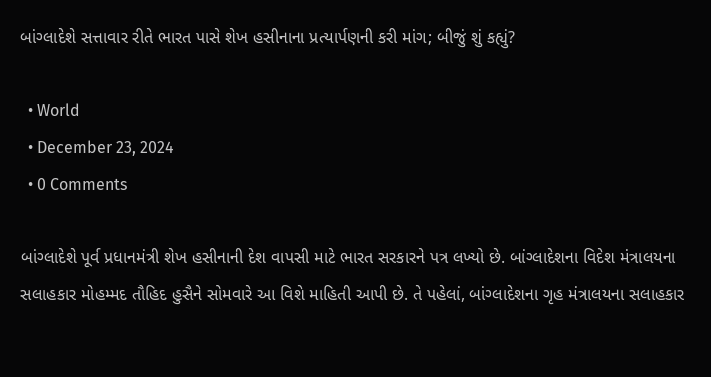બાંગ્લાદેશે સત્તાવાર રીતે ભારત પાસે શેખ હસીનાના પ્રત્યાર્પણની કરી માંગ; બીજું શું કહ્યું?

  • World
  • December 23, 2024
  • 0 Comments

બાંગ્લાદેશે પૂર્વ પ્રધાનમંત્રી શેખ હસીનાની દેશ વાપસી માટે ભારત સરકારને પત્ર લખ્યો છે. બાંગ્લાદેશના વિદેશ મંત્રાલયના સલાહકાર મોહમ્મદ તૌહિદ હુસૈને સોમવારે આ વિશે માહિતી આપી છે. તે પહેલાં, બાંગ્લાદેશના ગૃહ મંત્રાલયના સલાહકાર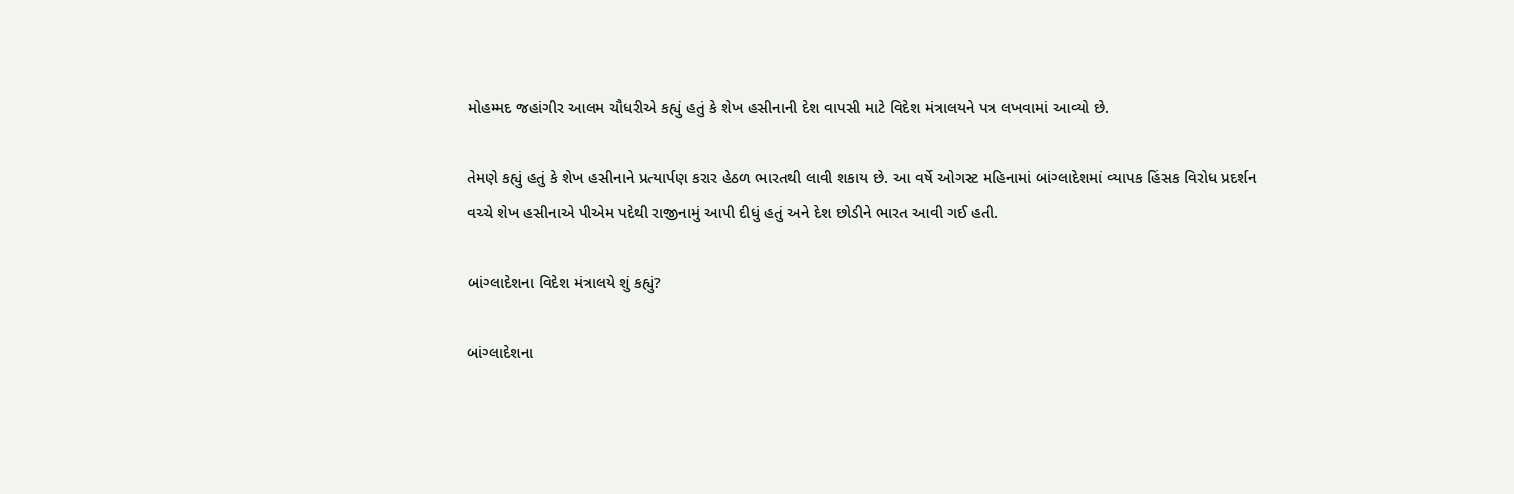મોહમ્મદ જહાંગીર આલમ ચૌધરીએ કહ્યું હતું કે શેખ હસીનાની દેશ વાપસી માટે વિદેશ મંત્રાલયને પત્ર લખવામાં આવ્યો છે.

તેમણે કહ્યું હતું કે શેખ હસીનાને પ્રત્યાર્પણ કરાર હેઠળ ભારતથી લાવી શકાય છે. આ વર્ષે ઓગસ્ટ મહિનામાં બાંગ્લાદેશમાં વ્યાપક હિંસક વિરોધ પ્રદર્શન વચ્ચે શેખ હસીનાએ પીએમ પદેથી રાજીનામું આપી દીધું હતું અને દેશ છોડીને ભારત આવી ગઈ હતી.

બાંગ્લાદેશના વિદેશ મંત્રાલયે શું કહ્યું?

બાંગ્લાદેશના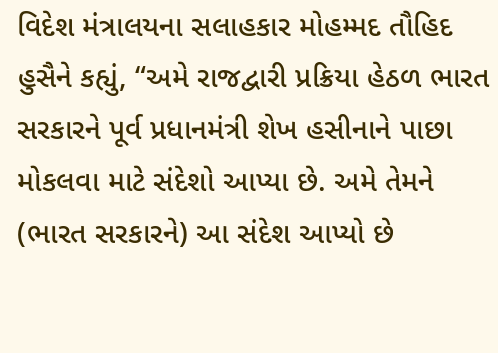વિદેશ મંત્રાલયના સલાહકાર મોહમ્મદ તૌહિદ હુસૈને કહ્યું, “અમે રાજદ્વારી પ્રક્રિયા હેઠળ ભારત સરકારને પૂર્વ પ્રધાનમંત્રી શેખ હસીનાને પાછા મોકલવા માટે સંદેશો આપ્યા છે. અમે તેમને (ભારત સરકારને) આ સંદેશ આપ્યો છે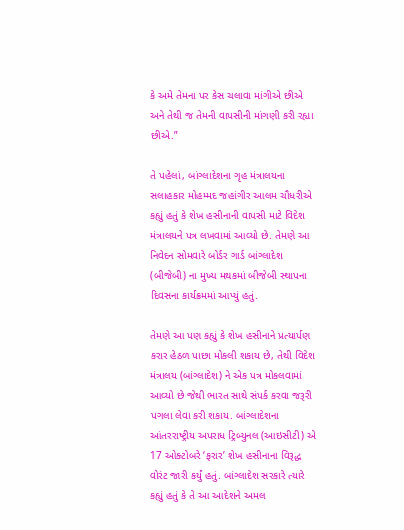કે અમે તેમના પર કેસ ચલાવા માંગીએ છીએ અને તેથી જ તેમની વાપસીની માંગણી કરી રહ્યા છીએ.”

તે પહેલાં, બાંગ્લાદેશના ગૃહ મંત્રાલયના સલાહકાર મોહમ્મદ જહાંગીર આલમ ચૌધરીએ કહ્યું હતું કે શેખ હસીનાની વાપસી માટે વિદેશ મંત્રાલયને પત્ર લખવામાં આવ્યો છે. તેમણે આ નિવેદન સોમવારે બોર્ડર ગાર્ડ બાંગ્લાદેશ (બીજેબી) ના મુખ્ય મથકમાં બીજેબી સ્થાપના દિવસના કાર્યક્રમમાં આપ્યું હતું.

તેમણે આ પણ કહ્યું કે શેખ હસીનાને પ્રત્યાર્પણ કરાર હેઠળ પાછા મોકલી શકાય છે, તેથી વિદેશ મંત્રાલય (બાંગ્લાદેશ) ને એક પત્ર મોકલવામાં આવ્યો છે જેથી ભારત સાથે સંપર્ક કરવા જરૂરી પગલા લેવા કરી શકાય. બાંગ્લાદેશના આંતરરાષ્ટ્રીય અપરાધ ટ્રિબ્યુનલ (આઇસીટી) એ 17 ઓક્ટોબરે ‘ફરાર’ શેખ હસીનાના વિરૂદ્ધ વોરંટ જારી કર્યું હતું. બાંગ્લાદેશ સરકારે ત્યારે કહ્યું હતું કે તે આ આદેશને અમલ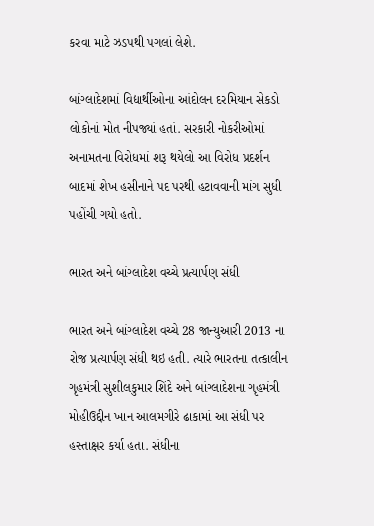કરવા માટે ઝડપથી પગલાં લેશે.

બાંગ્લાદેશમાં વિદ્યાર્થીઓના આંદોલન દરમિયાન સેકડો લોકોનાં મોત નીપજ્યાં હતાં. સરકારી નોકરીઓમાં અનામતના વિરોધમાં શરૂ થયેલો આ વિરોધ પ્રદર્શન બાદમાં શેખ હસીનાને પદ પરથી હટાવવાની માંગ સુધી પહોંચી ગયો હતો.

ભારત અને બાંગ્લાદેશ વચ્ચે પ્રત્યાર્પણ સંધી

ભારત અને બાંગ્લાદેશ વચ્ચે 28 જાન્યુઆરી 2013 ના રોજ પ્રત્યાર્પણ સંધી થઇ હતી. ત્યારે ભારતના તત્કાલીન ગૃહમંત્રી સુશીલકુમાર શિંદે અને બાંગ્લાદેશના ગૃહમંત્રી મોહીઉદ્દીન ખાન આલમગીરે ઢાકામાં આ સંધી પર હસ્તાક્ષર કર્યા હતા. સંધીના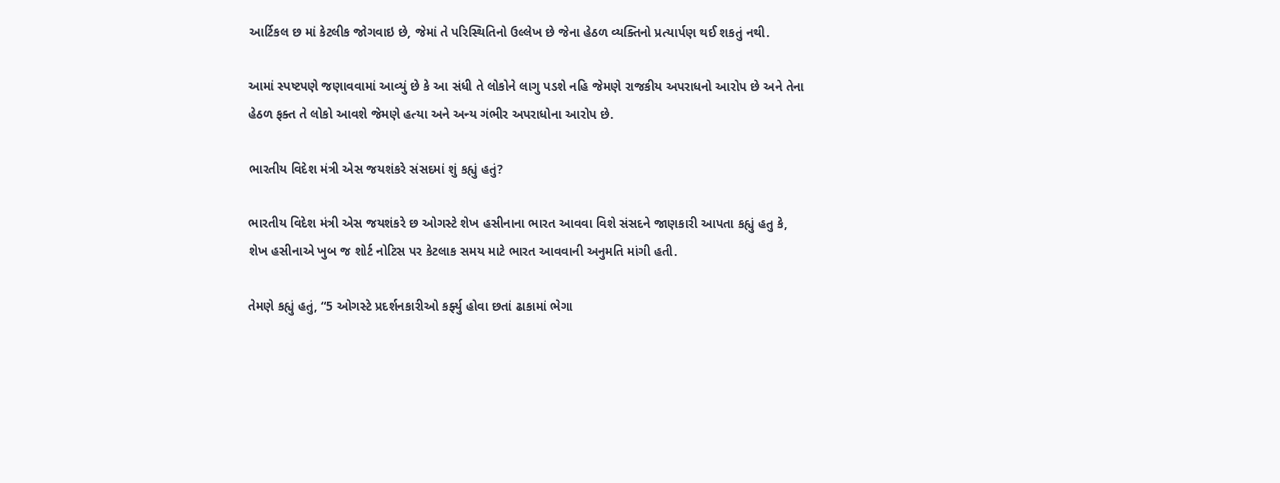આર્ટિકલ છ માં કેટલીક જોગવાઇ છે, જેમાં તે પરિસ્થિતિનો ઉલ્લેખ છે જેના હેઠળ વ્યક્તિનો પ્રત્યાર્પણ થઈ શકતું નથી.

આમાં સ્પષ્ટપણે જણાવવામાં આવ્યું છે કે આ સંધી તે લોકોને લાગુ પડશે નહિ જેમણે રાજકીય અપરાધનો આરોપ છે અને તેના હેઠળ ફક્ત તે લોકો આવશે જેમણે હત્યા અને અન્ય ગંભીર અપરાધોના આરોપ છે.

ભારતીય વિદેશ મંત્રી એસ જયશંકરે સંસદમાં શું કહ્યું હતું?

ભારતીય વિદેશ મંત્રી એસ જયશંકરે છ ઓગસ્ટે શેખ હસીનાના ભારત આવવા વિશે સંસદને જાણકારી આપતા કહ્યું હતુ કે, શેખ હસીનાએ ખુબ જ શોર્ટ નોટિસ પર કેટલાક સમય માટે ભારત આવવાની અનુમતિ માંગી હતી.

તેમણે કહ્યું હતું, “5 ઓગસ્ટે પ્રદર્શનકારીઓ કર્ફ્યુ હોવા છતાં ઢાકામાં ભેગા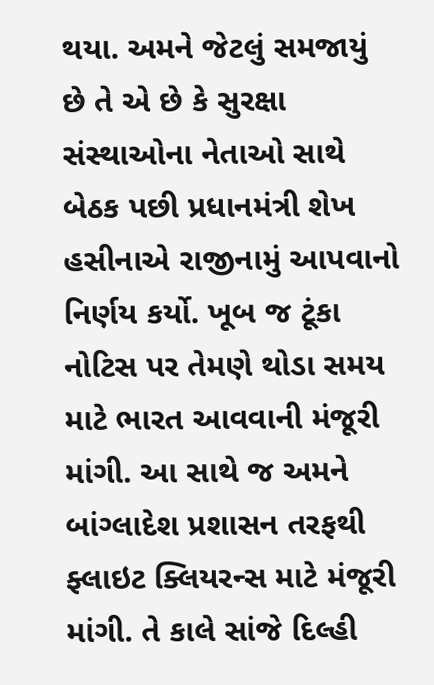થયા. અમને જેટલું સમજાયું છે તે એ છે કે સુરક્ષા સંસ્થાઓના નેતાઓ સાથે બેઠક પછી પ્રધાનમંત્રી શેખ હસીનાએ રાજીનામું આપવાનો નિર્ણય કર્યો. ખૂબ જ ટૂંકા નોટિસ પર તેમણે થોડા સમય માટે ભારત આવવાની મંજૂરી માંગી. આ સાથે જ અમને બાંગ્લાદેશ પ્રશાસન તરફથી ફ્લાઇટ ક્લિયરન્સ માટે મંજૂરી માંગી. તે કાલે સાંજે દિલ્હી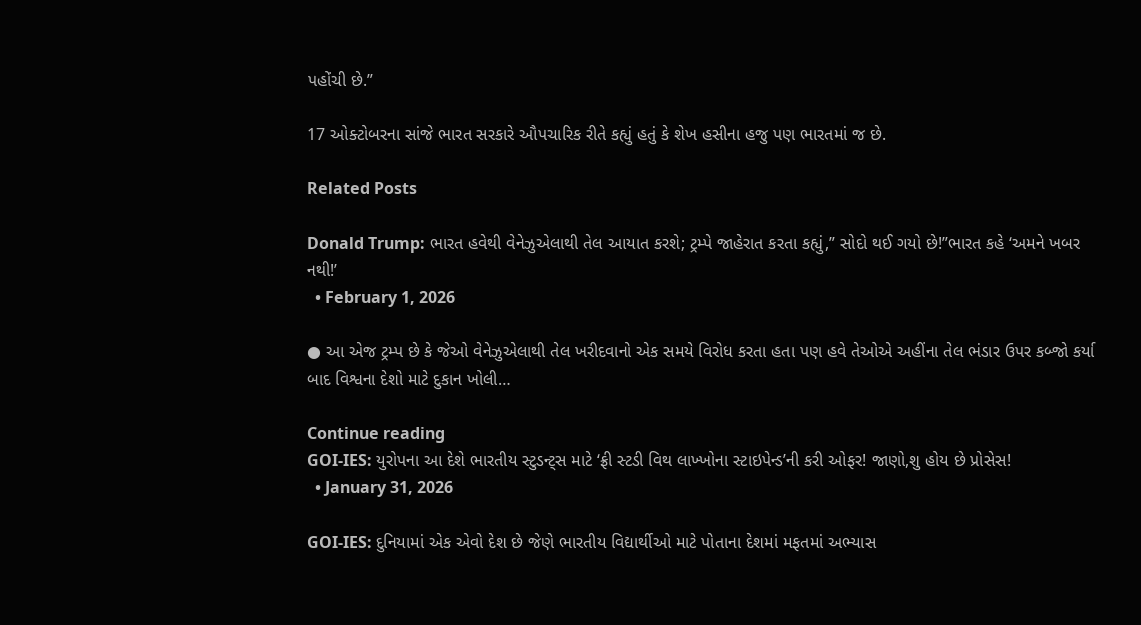પહોંચી છે.”

17 ઓક્ટોબરના સાંજે ભારત સરકારે ઔપચારિક રીતે કહ્યું હતું કે શેખ હસીના હજુ પણ ભારતમાં જ છે.

Related Posts

Donald Trump: ભારત હવેથી વેનેઝુએલાથી તેલ આયાત કરશે; ટ્રમ્પે જાહેરાત કરતા કહ્યું,” સોદો થઈ ગયો છે!”ભારત કહે ‘અમને ખબર નથી!’
  • February 1, 2026

● આ એજ ટ્રમ્પ છે કે જેઓ વેનેઝુએલાથી તેલ ખરીદવાનો એક સમયે વિરોધ કરતા હતા પણ હવે તેઓએ અહીંના તેલ ભંડાર ઉપર કબ્જો કર્યા બાદ વિશ્વના દેશો માટે દુકાન ખોલી…

Continue reading
GOI-IES: યુરોપના આ દેશે ભારતીય સ્ટુડન્ટ્સ માટે ‘ફ્રી સ્ટડી વિથ લાખ્ખોના સ્ટાઇપેન્ડ’ની કરી ઓફર! જાણો,શુ હોય છે પ્રોસેસ!
  • January 31, 2026

GOI-IES: દુનિયામાં એક એવો દેશ છે જેણે ભારતીય વિદ્યાર્થીઓ માટે પોતાના દેશમાં મફતમાં અભ્યાસ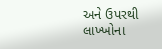અને ઉપરથી લાખ્ખોના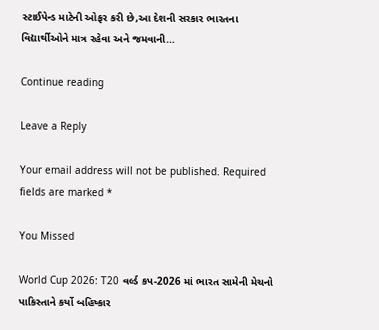સ્ટાઈપેન્ડ માટેની ઓફર કરી છે,આ દેશની સરકાર ભારતના વિદ્યાર્થીઓને માત્ર રહેવા અને જમવાની…

Continue reading

Leave a Reply

Your email address will not be published. Required fields are marked *

You Missed

World Cup 2026: T20 વર્લ્ડ કપ-2026 માં ભારત સામેની મેચનો પાકિસ્તાને કર્યો બહિષ્કાર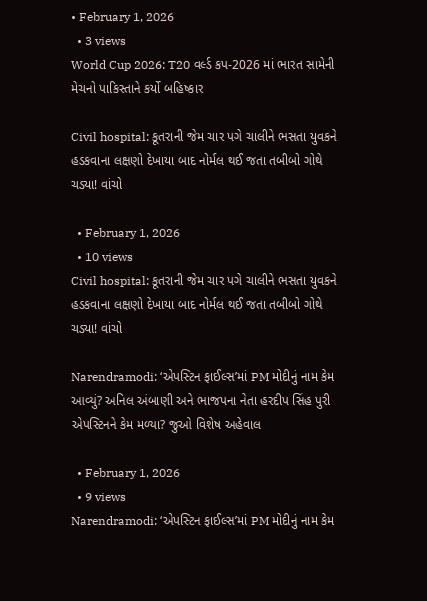• February 1, 2026
  • 3 views
World Cup 2026: T20 વર્લ્ડ કપ-2026 માં ભારત સામેની મેચનો પાકિસ્તાને કર્યો બહિષ્કાર

Civil hospital: કૂતરાની જેમ ચાર પગે ચાલીને ભસતા યુવકને હડકવાના લક્ષણો દેખાયા બાદ નોર્મલ થઈ જતા તબીબો ગોથે ચડ્યા! વાંચો

  • February 1, 2026
  • 10 views
Civil hospital: કૂતરાની જેમ ચાર પગે ચાલીને ભસતા યુવકને હડકવાના લક્ષણો દેખાયા બાદ નોર્મલ થઈ જતા તબીબો ગોથે ચડ્યા! વાંચો

Narendramodi: ‘એપસ્ટિન ફાઈલ્સ’માં PM મોદીનું નામ કેમ આવ્યું? અનિલ અંબાણી અને ભાજપના નેતા હરદીપ સિંહ પુરી એપસ્ટિનને કેમ મળ્યા? જુઓ વિશેષ અહેવાલ

  • February 1, 2026
  • 9 views
Narendramodi: ‘એપસ્ટિન ફાઈલ્સ’માં PM મોદીનું નામ કેમ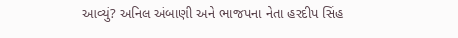આવ્યું? અનિલ અંબાણી અને ભાજપના નેતા હરદીપ સિંહ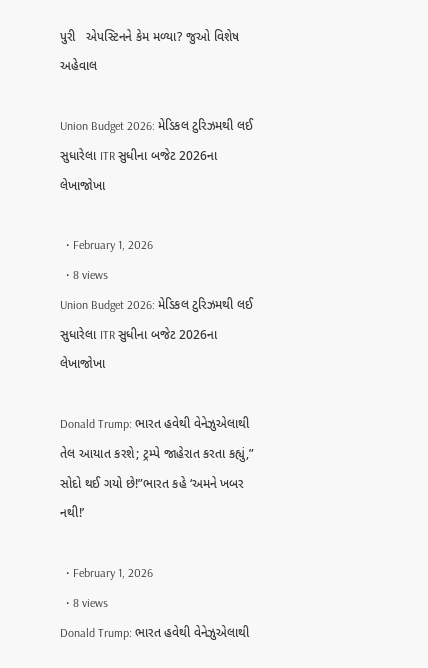પુરી   એપસ્ટિનને કેમ મળ્યા? જુઓ વિશેષ અહેવાલ

Union Budget 2026: મેડિકલ ટુરિઝમથી લઈ સુધારેલા ITR સુધીના બજેટ 2026ના લેખાજોખા

  • February 1, 2026
  • 8 views
Union Budget 2026: મેડિકલ ટુરિઝમથી લઈ સુધારેલા ITR સુધીના બજેટ 2026ના લેખાજોખા

Donald Trump: ભારત હવેથી વેનેઝુએલાથી તેલ આયાત કરશે; ટ્રમ્પે જાહેરાત કરતા કહ્યું,” સોદો થઈ ગયો છે!”ભારત કહે ‘અમને ખબર નથી!’

  • February 1, 2026
  • 8 views
Donald Trump: ભારત હવેથી વેનેઝુએલાથી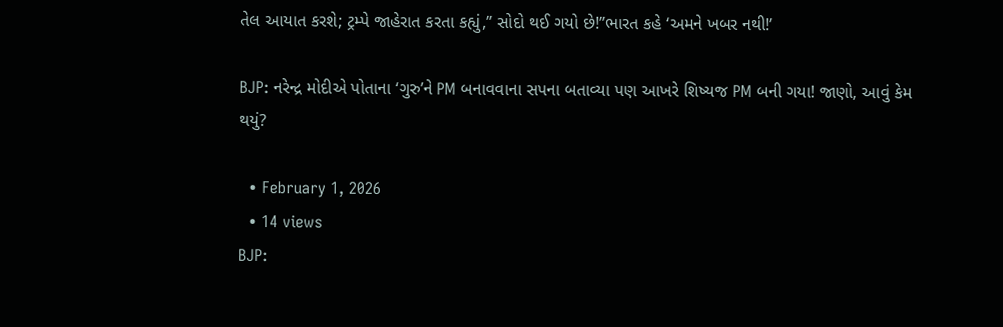તેલ આયાત કરશે; ટ્રમ્પે જાહેરાત કરતા કહ્યું,” સોદો થઈ ગયો છે!”ભારત કહે ‘અમને ખબર નથી!’

BJP: નરેન્દ્ર મોદીએ પોતાના ‘ગુરુ’ને PM બનાવવાના સપના બતાવ્યા પણ આખરે શિષ્યજ PM બની ગયા! જાણો, આવું કેમ થયું?

  • February 1, 2026
  • 14 views
BJP: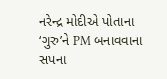નરેન્દ્ર મોદીએ પોતાના ‘ગુરુ’ને PM બનાવવાના સપના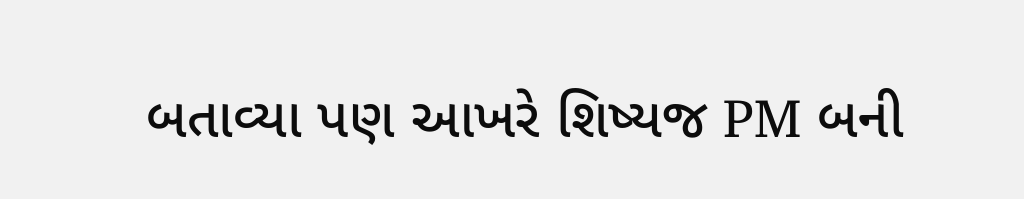બતાવ્યા પણ આખરે શિષ્યજ PM બની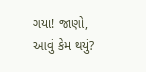ગયા! જાણો, આવું કેમ થયું?